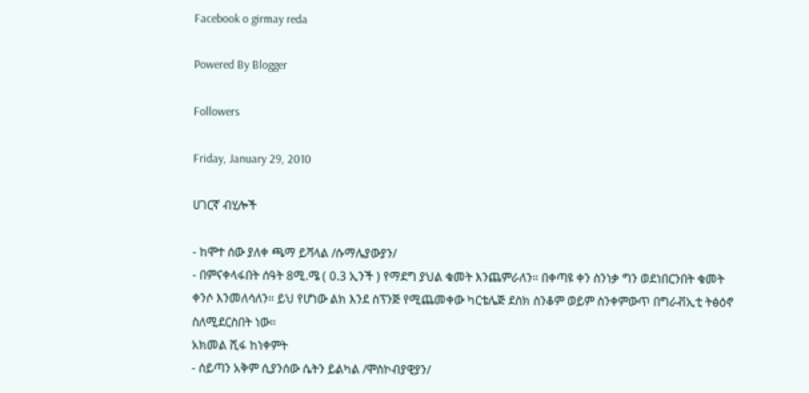Facebook o girmay reda

Powered By Blogger

Followers

Friday, January 29, 2010

ሀገርኛ ብሂሎች

- ከሞተ ሰው ያለቀ ጫማ ይሻላል /ሱማሌያውያን/
- በምናቀላፋበት ሰዓት 8ሚ.ሜ ( 0.3 ኢንች ) የማደግ ያህል ቁመት እንጨምራለን። በቀጣዩ ቀን ስንነቃ ግን ወደነበርንበት ቁመት ቀንሶ እንመለሳለን። ይህ የሆነው ልክ እንደ ስፕንጅ የሚጨመቀው ካርቴሌጅ ደስክ ስንቆም ወይም ስንቀምውጥ በግራቭኢቲ ትፅዕኖ ስለሚደርስበት ነው።
አክመል ሺፋ ከነቀምት
- ሰይጣን አቅም ሲያንሰው ሴትን ይልካል /ሞስኮብያዊያን/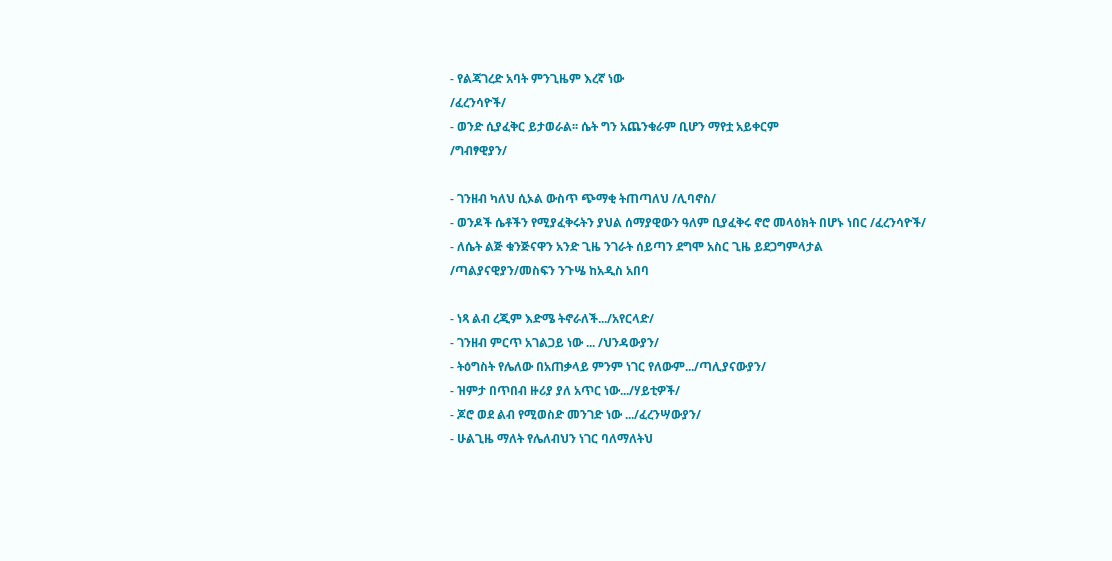- የልጃገረድ አባት ምንጊዜም እረኛ ነው
/ፈረንሳዮች/
- ወንድ ሲያፈቅር ይታወራል፡፡ ሴት ግን አጨንቁራም ቢሆን ማየቷ አይቀርም
/ግብፃዊያን/

- ገንዘብ ካለህ ሲኦል ውስጥ ጭማቂ ትጠጣለህ /ሊባኖስ/
- ወንዶች ሴቶችን የሚያፈቅሩትን ያህል ሰማያዊውን ዓለም ቢያፈቅሩ ኖሮ መላዕክት በሆኑ ነበር /ፈረንሳዮች/
- ለሴት ልጅ ቁንጅናዋን አንድ ጊዜ ንገራት ሰይጣን ደግሞ አስር ጊዜ ይደጋግምላታል
/ጣልያናዊያን/መስፍን ንጉሤ ከአዲስ አበባ

- ነጻ ልብ ረጂም እድሜ ትኖራለች.../አየርላድ/
- ገንዘብ ምርጥ አገልጋይ ነው ... /ህንዳውያን/
- ትዕግስት የሌለው በአጠቃላይ ምንም ነገር የለውም.../ጣሊያናውያን/
- ዝምታ በጥበብ ዙሪያ ያለ አጥር ነው.../ሃይቲዎች/
- ጆሮ ወደ ልብ የሚወስድ መንገድ ነው .../ፈረንሣውያን/
- ሁልጊዜ ማለት የሌለብህን ነገር ባለማለትህ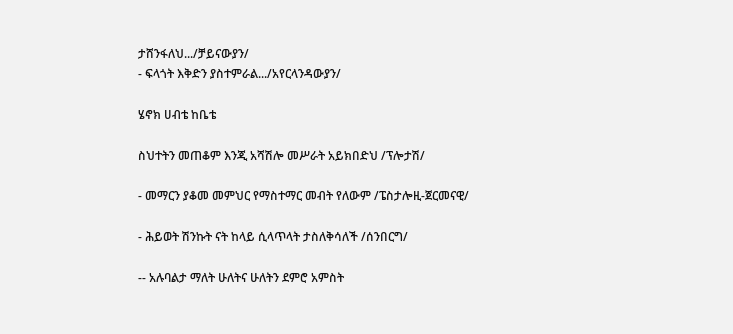ታሸንፋለህ.../ቻይናውያን/
- ፍላጎት እቅድን ያስተምራል.../አየርላንዳውያን/

ሄኖክ ሀብቴ ከቤቴ

ስህተትን መጠቆም እንጂ አሻሽሎ መሥራት አይክበድህ /ፕሎታሽ/

- መማርን ያቆመ መምህር የማስተማር መብት የለውም /ፔስታሎዚ-ጀርመናዊ/

- ሕይወት ሽንኩት ናት ከላይ ሲላጥላት ታስለቅሳለች /ሰንበርግ/

-- አሉባልታ ማለት ሁለትና ሁለትን ደምሮ አምስት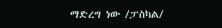ማድረግ ነው /ፓስካል/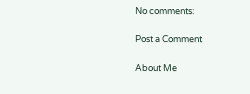No comments:

Post a Comment

About Me